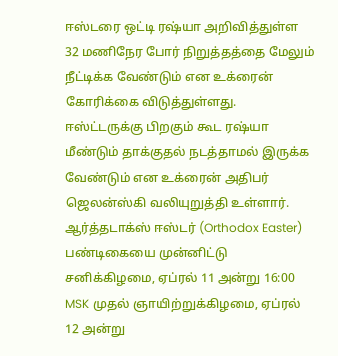ஈஸ்டரை ஒட்டி ரஷ்யா அறிவித்துள்ள 32 மணிநேர போர் நிறுத்தத்தை மேலும் நீட்டிக்க வேண்டும் என உக்ரைன் கோரிக்கை விடுத்துள்ளது. ஈஸ்ட்டருக்கு பிறகும் கூட ரஷ்யா மீண்டும் தாக்குதல் நடத்தாமல் இருக்க வேண்டும் என உக்ரைன் அதிபர் ஜெலன்ஸ்கி வலியுறுத்தி உள்ளார்.
ஆர்த்தடாக்ஸ் ஈஸ்டர் (Orthodox Easter) பண்டிகையை முன்னிட்டு சனிக்கிழமை, ஏப்ரல் 11 அன்று 16:00 MSK முதல் ஞாயிற்றுக்கிழமை, ஏப்ரல் 12 அன்று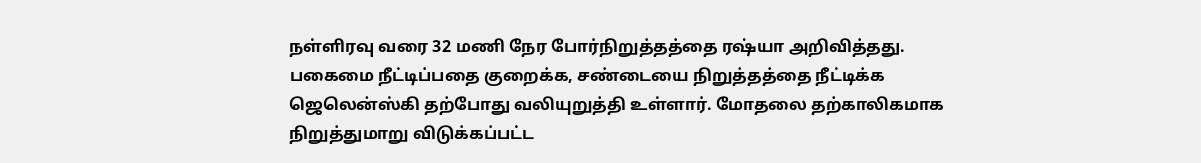நள்ளிரவு வரை 32 மணி நேர போர்நிறுத்தத்தை ரஷ்யா அறிவித்தது. பகைமை நீட்டிப்பதை குறைக்க, சண்டையை நிறுத்தத்தை நீட்டிக்க ஜெலென்ஸ்கி தற்போது வலியுறுத்தி உள்ளார். மோதலை தற்காலிகமாக நிறுத்துமாறு விடுக்கப்பட்ட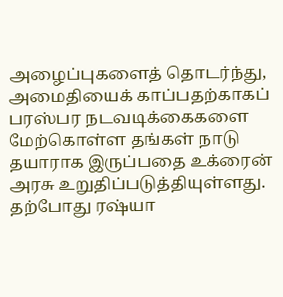அழைப்புகளைத் தொடர்ந்து, அமைதியைக் காப்பதற்காகப் பரஸ்பர நடவடிக்கைகளை மேற்கொள்ள தங்கள் நாடு தயாராக இருப்பதை உக்ரைன் அரசு உறுதிப்படுத்தியுள்ளது.
தற்போது ரஷ்யா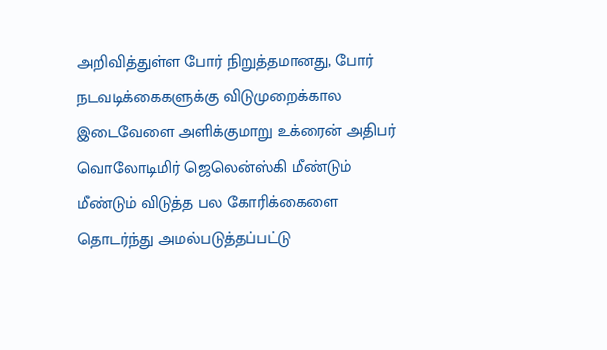அறிவித்துள்ள போர் நிறுத்தமானது, போர் நடவடிக்கைகளுக்கு விடுமுறைக்கால இடைவேளை அளிக்குமாறு உக்ரைன் அதிபர் வொலோடிமிர் ஜெலென்ஸ்கி மீண்டும் மீண்டும் விடுத்த பல கோரிக்கைளை தொடர்ந்து அமல்படுத்தப்பட்டு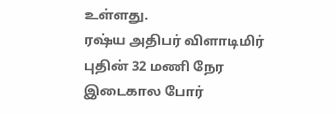உள்ளது.
ரஷ்ய அதிபர் விளாடிமிர் புதின் 32 மணி நேர இடைகால போர்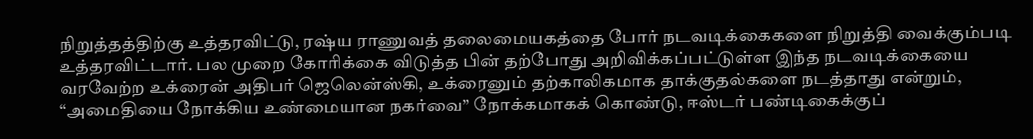நிறுத்தத்திற்கு உத்தரவிட்டு, ரஷ்ய ராணுவத் தலைமையகத்தை போர் நடவடிக்கைகளை நிறுத்தி வைக்கும்படி உத்தரவிட்டார். பல முறை கோரிக்கை விடுத்த பின் தற்போது அறிவிக்கப்பட்டுள்ள இந்த நடவடிக்கையை வரவேற்ற உக்ரைன் அதிபர் ஜெலென்ஸ்கி, உக்ரைனும் தற்காலிகமாக தாக்குதல்களை நடத்தாது என்றும், “அமைதியை நோக்கிய உண்மையான நகர்வை” நோக்கமாகக் கொண்டு, ஈஸ்டர் பண்டிகைக்குப்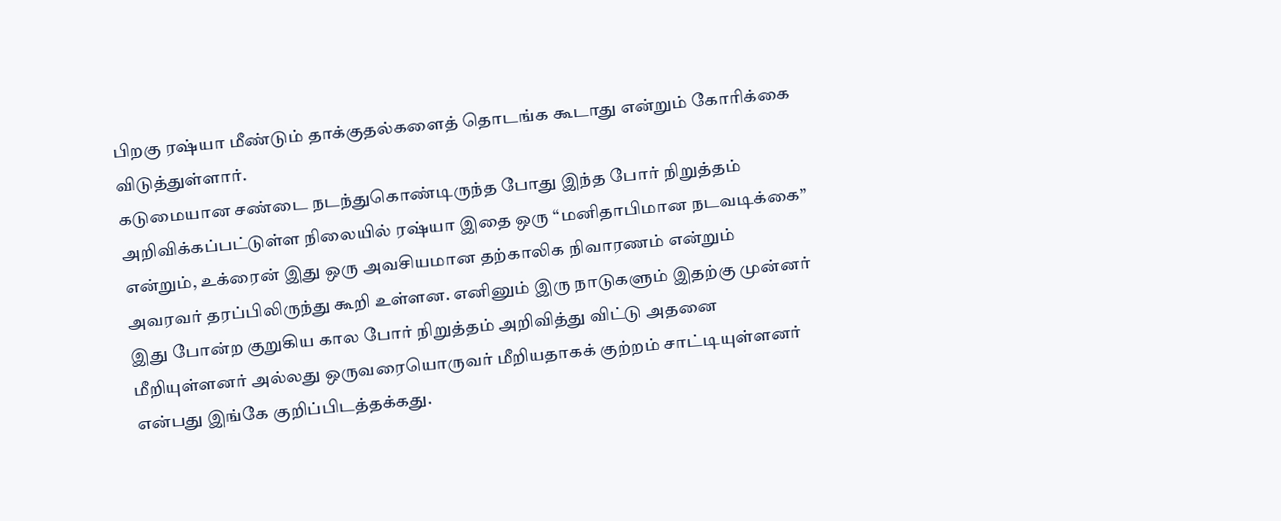பிறகு ரஷ்யா மீண்டும் தாக்குதல்களைத் தொடங்க கூடாது என்றும் கோரிக்கை விடுத்துள்ளார்.
கடுமையான சண்டை நடந்துகொண்டிருந்த போது இந்த போர் நிறுத்தம் அறிவிக்கப்பட்டுள்ள நிலையில் ரஷ்யா இதை ஒரு “மனிதாபிமான நடவடிக்கை” என்றும், உக்ரைன் இது ஒரு அவசியமான தற்காலிக நிவாரணம் என்றும் அவரவர் தரப்பிலிருந்து கூறி உள்ளன. எனினும் இரு நாடுகளும் இதற்கு முன்னர் இது போன்ற குறுகிய கால போர் நிறுத்தம் அறிவித்து விட்டு அதனை மீறியுள்ளனர் அல்லது ஒருவரையொருவர் மீறியதாகக் குற்றம் சாட்டியுள்ளனர் என்பது இங்கே குறிப்பிடத்தக்கது.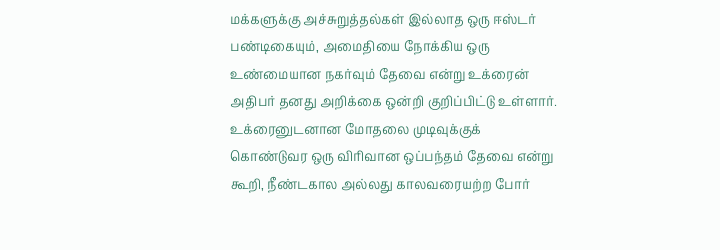மக்களுக்கு அச்சுறுத்தல்கள் இல்லாத ஒரு ஈஸ்டர் பண்டிகையும், அமைதியை நோக்கிய ஒரு உண்மையான நகர்வும் தேவை என்று உக்ரைன் அதிபர் தனது அறிக்கை ஒன்றி குறிப்பிட்டு உள்ளார். உக்ரைனுடனான மோதலை முடிவுக்குக் கொண்டுவர ஒரு விரிவான ஒப்பந்தம் தேவை என்று கூறி, நீண்டகால அல்லது காலவரையற்ற போர்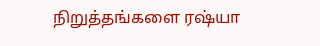நிறுத்தங்களை ரஷ்யா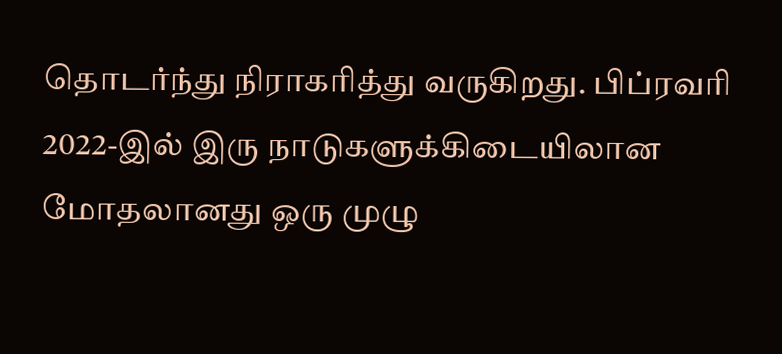தொடர்ந்து நிராகரித்து வருகிறது. பிப்ரவரி 2022-இல் இரு நாடுகளுக்கிடையிலான மோதலானது ஒரு முழு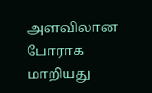அளவிலான போராக மாறியது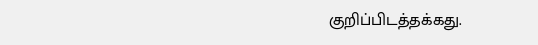குறிப்பிடத்தக்கது.